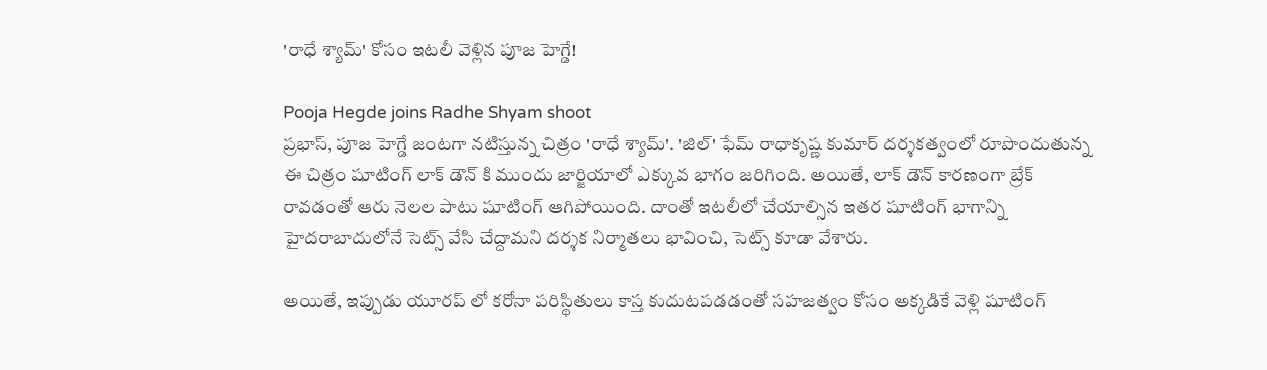'రాధే శ్యామ్' కోసం ఇటలీ వెళ్లిన పూజ హెగ్డే!

Pooja Hegde joins Radhe Shyam shoot
ప్రభాస్, పూజ హెగ్డే జంటగా నటిస్తున్న చిత్రం 'రాధే శ్యామ్'. 'జిల్' ఫేమ్ రాధాకృష్ణ కుమార్ దర్శకత్వంలో రూపొందుతున్న ఈ చిత్రం షూటింగ్ లాక్ డౌన్ కి ముందు జార్జియాలో ఎక్కువ భాగం జరిగింది. అయితే, లాక్ డౌన్ కారణంగా బ్రేక్ రావడంతో ఆరు నెలల పాటు షూటింగ్ ఆగిపోయింది. దాంతో ఇటలీలో చేయాల్సిన ఇతర షూటింగ్ భాగాన్ని హైదరాబాదులోనే సెట్స్ వేసి చేద్దామని దర్శక నిర్మాతలు భావించి, సెట్స్ కూడా వేశారు.

అయితే, ఇప్పుడు యూరప్ లో కరోనా పరిస్థితులు కాస్త కుదుటపడడంతో సహజత్వం కోసం అక్కడికే వెళ్లి షూటింగ్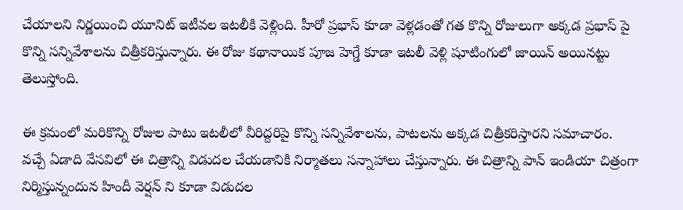చేయాలని నిర్ణయించి యూనిట్ ఇటీవల ఇటలీకి వెళ్లింది. హీరో ప్రభాస్ కూడా వెళ్లడంతో గత కొన్ని రోజులుగా అక్కడ ప్రభాస్ పై కొన్ని సన్నివేశాలను చిత్రీకరిస్తున్నారు. ఈ రోజు కథానాయిక పూజ హెగ్డే కూడా ఇటలీ వెళ్లి షూటింగులో జాయిన్ అయినట్టు తెలుస్తోంది.

ఈ క్రమంలో మరికొన్ని రోజుల పాటు ఇటలీలో వీరిద్దరిపై కొన్ని సన్నివేశాలను, పాటలను అక్కడ చిత్రీకరిస్తారని సమాచారం. వచ్చే ఏడాది వేసవిలో ఈ చిత్రాన్ని విడుదల చేయడానికి నిర్మాతలు సన్నాహాలు చేస్తున్నారు. ఈ చిత్రాన్ని పాన్ ఇండియా చిత్రంగా నిర్మిస్తున్నందున హిందీ వెర్షన్ ని కూడా విడుదల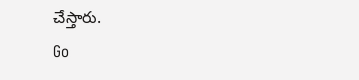చేస్తారు.
Go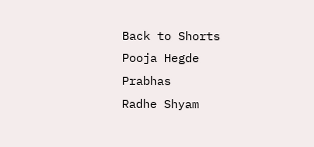Back to Shorts
Pooja Hegde
Prabhas
Radhe Shyam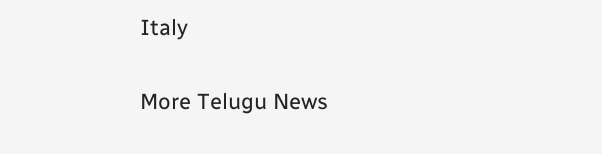Italy

More Telugu News